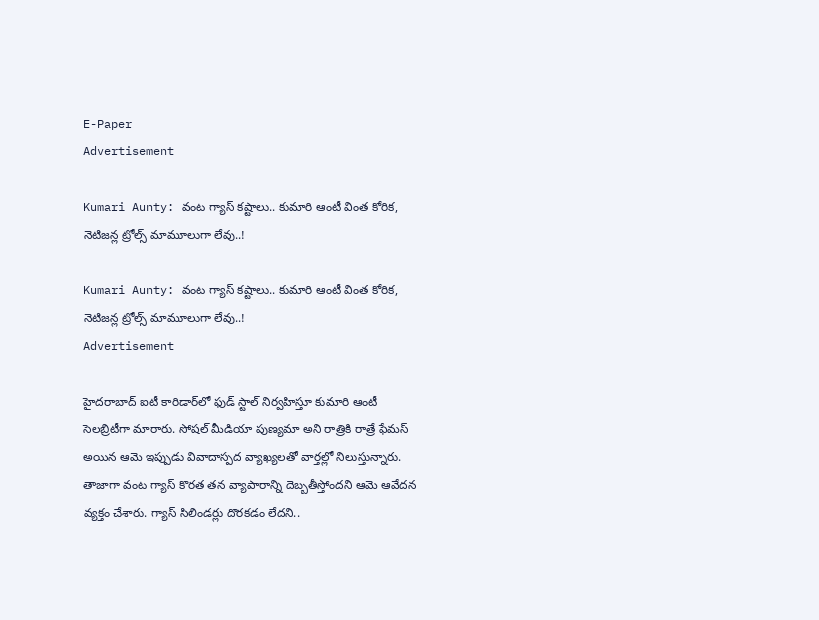E-Paper
Advertisement

Kumari Aunty: వంట గ్యాస్ కష్టాలు.. కుమారి ఆంటీ వింత కోరిక, నెటిజన్ల ట్రోల్స్ మామూలుగా లేవు..!

Kumari Aunty: వంట గ్యాస్ కష్టాలు.. కుమారి ఆంటీ వింత కోరిక, నెటిజన్ల ట్రోల్స్ మామూలుగా లేవు..!
Advertisement

హైదరాబాద్ ఐటీ కారిడార్‌లో ఫుడ్ స్టాల్ నిర్వహిస్తూ కుమారి ఆంటీ సెలబ్రిటీగా మారారు. సోషల్ మీడియా పుణ్యమా అని రాత్రికి రాత్రే ఫేమస్ అయిన ఆమె ఇప్పుడు వివాదాస్పద వ్యాఖ్యలతో వార్తల్లో నిలుస్తున్నారు. తాజాగా వంట గ్యాస్ కొరత తన వ్యాపారాన్ని దెబ్బతీస్తోందని ఆమె ఆవేదన వ్యక్తం చేశారు. గ్యాస్ సిలిండర్లు దొరకడం లేదని..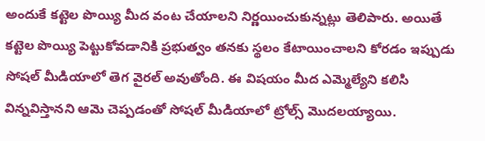అందుకే కట్టెల పొయ్యి మీద వంట చేయాలని నిర్ణయించుకున్నట్లు తెలిపారు. అయితే కట్టెల పొయ్యి పెట్టుకోవడానికి ప్రభుత్వం తనకు స్థలం కేటాయించాలని కోరడం ఇప్పుడు సోషల్ మీడియాలో తెగ వైరల్ అవుతోంది. ఈ విషయం మీద ఎమ్మెల్యేని కలిసి విన్నవిస్తానని ఆమె చెప్పడంతో సోషల్ మీడియాలో ట్రోల్స్ మొదలయ్యాయి.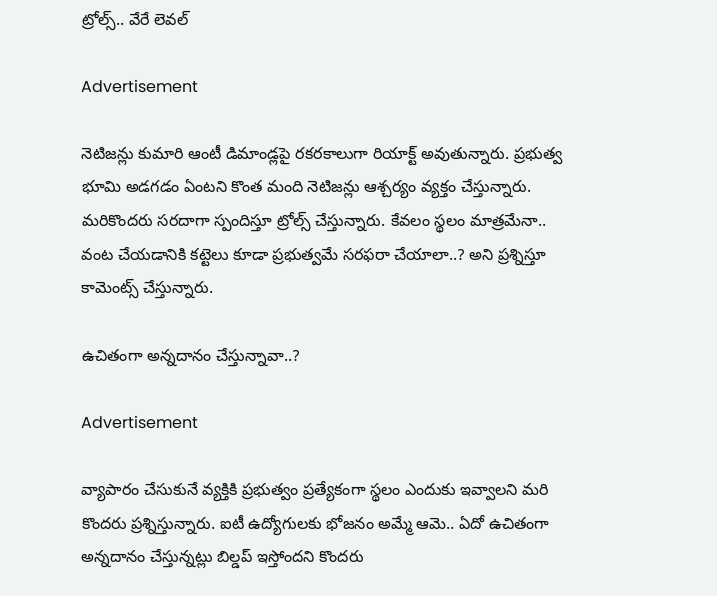ట్రోల్స్.. వేరే లెవల్

Advertisement

నెటిజన్లు కుమారి ఆంటీ డిమాండ్లపై రకరకాలుగా రియాక్ట్ అవుతున్నారు. ప్రభుత్వ భూమి అడగడం ఏంటని కొంత మంది నెటిజన్లు ఆశ్చర్యం వ్యక్తం చేస్తున్నారు. మరికొందరు సరదాగా స్పందిస్తూ ట్రోల్స్ చేస్తున్నారు. కేవలం స్థలం మాత్రమేనా.. వంట చేయడానికి కట్టెలు కూడా ప్రభుత్వమే సరఫరా చేయాలా..? అని ప్రశ్నిస్తూ కామెంట్స్ చేస్తున్నారు.

ఉచితంగా అన్నదానం చేస్తున్నావా..?

Advertisement

వ్యాపారం చేసుకునే వ్యక్తికి ప్రభుత్వం ప్రత్యేకంగా స్థలం ఎందుకు ఇవ్వాలని మరి కొందరు ప్రశ్నిస్తున్నారు. ఐటీ ఉద్యోగులకు భోజనం అమ్మే ఆమె.. ఏదో ఉచితంగా అన్నదానం చేస్తున్నట్లు బిల్డప్ ఇస్తోందని కొందరు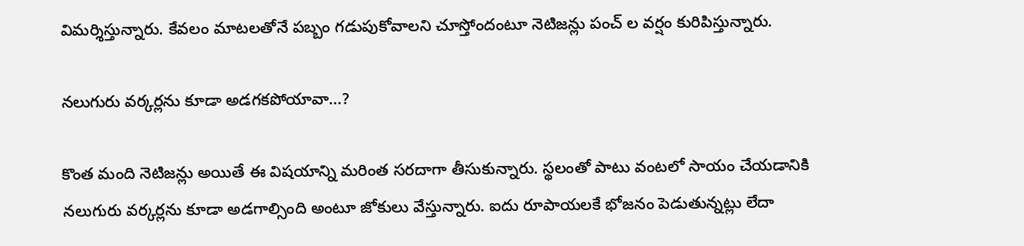విమర్శిస్తున్నారు. కేవలం మాటలతోనే పబ్బం గడుపుకోవాలని చూస్తోందంటూ నెటిజన్లు పంచ్ ల వర్షం కురిపిస్తున్నారు.

నలుగురు వర్కర్లను కూడా అడగకపోయావా…?

కొంత మంది నెటిజన్లు అయితే ఈ విషయాన్ని మరింత సరదాగా తీసుకున్నారు. స్థలంతో పాటు వంటలో సాయం చేయడానికి నలుగురు వర్కర్లను కూడా అడగాల్సింది అంటూ జోకులు వేస్తున్నారు. ఐదు రూపాయలకే భోజనం పెడుతున్నట్లు లేదా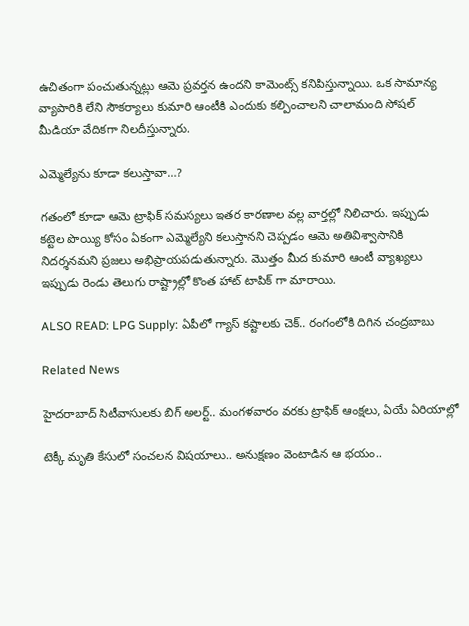ఉచితంగా పంచుతున్నట్లు ఆమె ప్రవర్తన ఉందని కామెంట్స్ కనిపిస్తున్నాయి. ఒక సామాన్య వ్యాపారికి లేని సౌకర్యాలు కుమారి ఆంటీకి ఎందుకు కల్పించాలని చాలామంది సోషల్ మీడియా వేదికగా నిలదీస్తున్నారు.

ఎమ్మెల్యేను కూడా కలుస్తావా…?

గతంలో కూడా ఆమె ట్రాఫిక్ సమస్యలు ఇతర కారణాల వల్ల వార్తల్లో నిలిచారు. ఇప్పుడు కట్టెల పొయ్యి కోసం ఏకంగా ఎమ్మెల్యేని కలుస్తానని చెప్పడం ఆమె అతివిశ్వాసానికి నిదర్శనమని ప్రజలు అభిప్రాయపడుతున్నారు. మొత్తం మీద కుమారి ఆంటీ వ్యాఖ్యలు ఇప్పుడు రెండు తెలుగు రాష్ట్రాల్లో కొంత హాట్ టాపిక్ గా మారాయి.

ALSO READ: LPG Supply: ఏపీలో గ్యాస్ కష్టాలకు చెక్.. రంగంలోకి దిగిన చంద్రబాబు

Related News

హైదరాబాద్ సిటీవాసులకు బిగ్ అలర్ట్.. మంగళవారం వరకు ట్రాఫిక్ ఆంక్షలు, ఏయే ఏరియాల్లో

టెక్కీ మృతి కేసులో సంచలన విషయాలు.. అనుక్షణం వెంటాడిన ఆ భయం..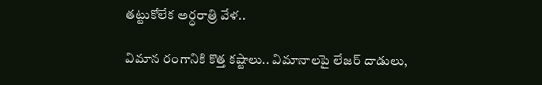తట్టుకోలేక అర్ధరాత్రి వేళ..

విమాన రంగానికి కొత్త కష్టాలు.. విమానాలపై లేజర్ దాడులు,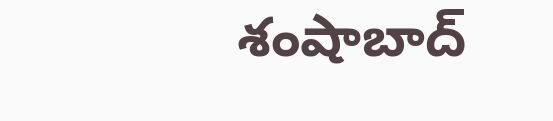శంషాబాద్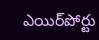ఎయిర్‌పోర్టు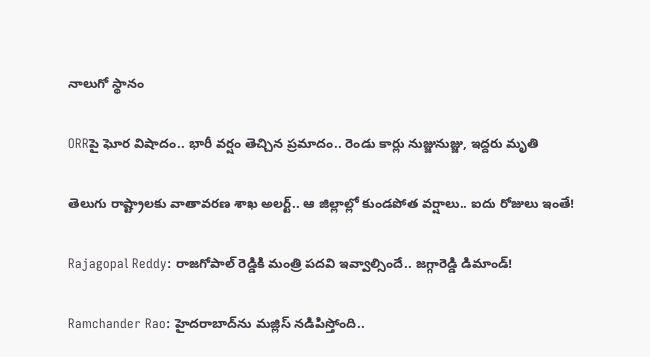నాలుగో స్థానం

ORRపై ఘోర విషాదం.. భారీ వర్షం తెచ్చిన ప్రమాదం.. రెండు కార్లు నుజ్జునుజ్జు, ఇద్దరు మృతి

తెలుగు రాష్ట్రాలకు వాతావరణ శాఖ అలర్ట్.. ఆ జిల్లాల్లో కుండపోత వర్షాలు.. ఐదు రోజులు ఇంతే!

Rajagopal Reddy: రాజగోపాల్ రెడ్డికి మంత్రి పదవి ఇవ్వాల్సిందే.. జగ్గారెడ్డి డిమాండ్!

Ramchander Rao: హైదరాబాద్‌ను మజ్లిస్ నడిపిస్తోంది..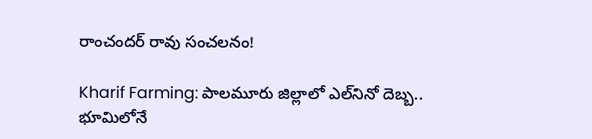రాంచందర్ రావు సంచలనం!

Kharif Farming: పాలమూరు జిల్లాలో ఎల్‌నినో దెబ్బ.. భూమిలోనే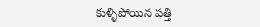కుళ్ళిపోయిన పత్తి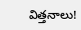విత్తనాలు!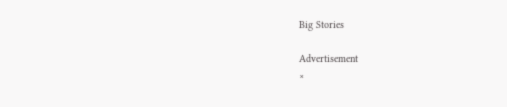Big Stories

Advertisement
×